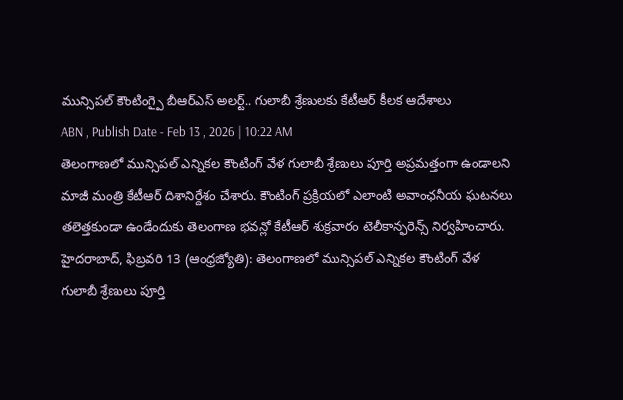మున్సిపల్ కౌంటింగ్పై బీఆర్ఎస్ అలర్ట్.. గులాబీ శ్రేణులకు కేటీఆర్ కీలక ఆదేశాలు
ABN , Publish Date - Feb 13 , 2026 | 10:22 AM
తెలంగాణలో మున్సిపల్ ఎన్నికల కౌంటింగ్ వేళ గులాబీ శ్రేణులు పూర్తి అప్రమత్తంగా ఉండాలని మాజీ మంత్రి కేటీఆర్ దిశానిర్దేశం చేశారు. కౌంటింగ్ ప్రక్రియలో ఎలాంటి అవాంఛనీయ ఘటనలు తలెత్తకుండా ఉండేందుకు తెలంగాణ భవన్లో కేటీఆర్ శుక్రవారం టెలీకాన్ఫరెన్స్ నిర్వహించారు.
హైదరాబాద్, ఫిబ్రవరి 13 (ఆంధ్రజ్యోతి): తెలంగాణలో మున్సిపల్ ఎన్నికల కౌంటింగ్ వేళ గులాబీ శ్రేణులు పూర్తి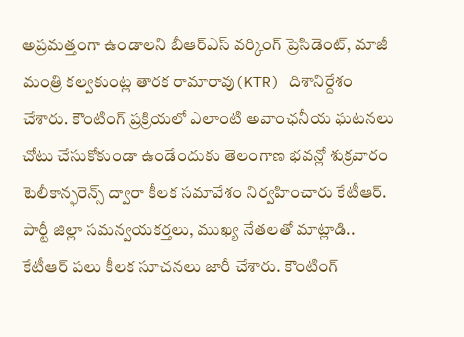అప్రమత్తంగా ఉండాలని బీఆర్ఎస్ వర్కింగ్ ప్రెసిడెంట్, మాజీ మంత్రి కల్వకుంట్ల తారక రామారావు(KTR) దిశానిర్దేశం చేశారు. కౌంటింగ్ ప్రక్రియలో ఎలాంటి అవాంఛనీయ ఘటనలు చోటు చేసుకోకుండా ఉండేందుకు తెలంగాణ భవన్లో శుక్రవారం టెలీకాన్ఫరెన్స్ ద్వారా కీలక సమావేశం నిర్వహించారు కేటీఆర్.
పార్టీ జిల్లా సమన్వయకర్తలు, ముఖ్య నేతలతో మాట్లాడి.. కేటీఆర్ పలు కీలక సూచనలు జారీ చేశారు. కౌంటింగ్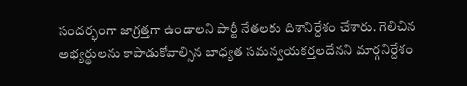సందర్భంగా జాగ్రత్తగా ఉండాలని పార్టీ నేతలకు దిశానిర్దేశం చేశారు. గెలిచిన అభ్యర్థులను కాపాడుకోవాల్సిన బాధ్యత సమన్వయకర్తలదేనని మార్గనిర్దేశం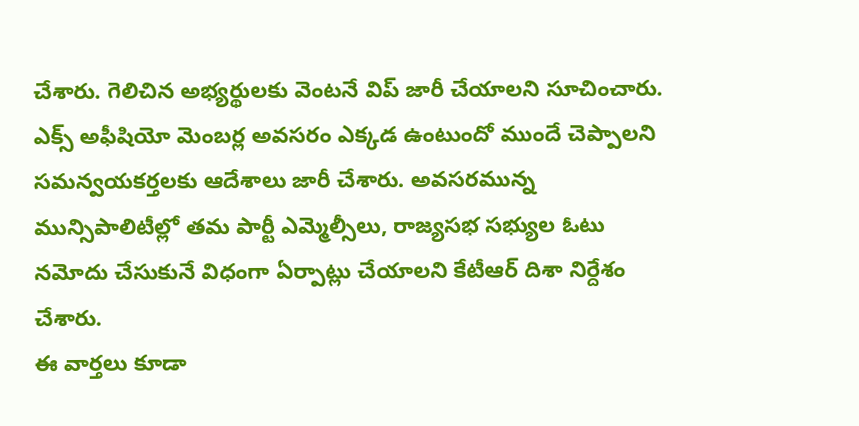చేశారు. గెలిచిన అభ్యర్థులకు వెంటనే విప్ జారీ చేయాలని సూచించారు. ఎక్స్ అఫీషియో మెంబర్ల అవసరం ఎక్కడ ఉంటుందో ముందే చెప్పాలని సమన్వయకర్తలకు ఆదేశాలు జారీ చేశారు. అవసరమున్న మున్సిపాలిటీల్లో తమ పార్టీ ఎమ్మెల్సీలు, రాజ్యసభ సభ్యుల ఓటు నమోదు చేసుకునే విధంగా ఏర్పాట్లు చేయాలని కేటీఆర్ దిశా నిర్దేశం చేశారు.
ఈ వార్తలు కూడా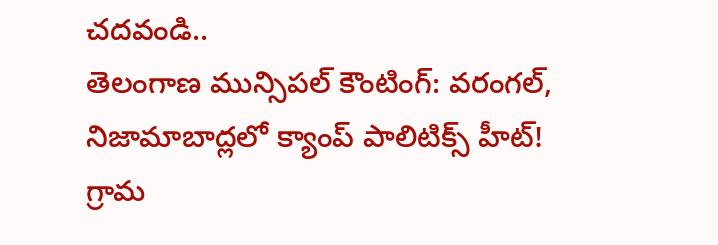చదవండి..
తెలంగాణ మున్సిపల్ కౌంటింగ్: వరంగల్, నిజామాబాద్లలో క్యాంప్ పాలిటిక్స్ హీట్!
గ్రామ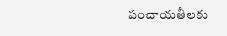పంచాయతీలకు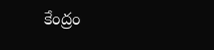కేంద్రం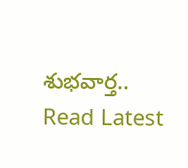శుభవార్త..
Read Latest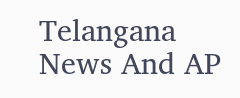Telangana News And AP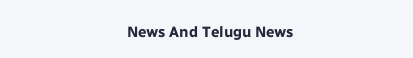News And Telugu News